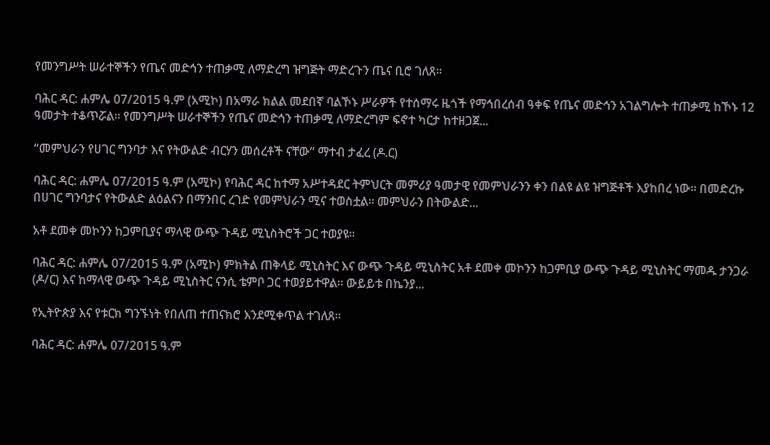የመንግሥት ሠራተኞችን የጤና መድኅን ተጠቃሚ ለማድረግ ዝግጅት ማድረጉን ጤና ቢሮ ገለጸ።

ባሕር ዳር: ሐምሌ 07/2015 ዓ.ም (አሚኮ) በአማራ ክልል መደበኛ ባልኾኑ ሥራዎች የተሰማሩ ዜጎች የማኅበረሰብ ዓቀፍ የጤና መድኅን አገልግሎት ተጠቃሚ ከኾኑ 12 ዓመታት ተቆጥሯል። የመንግሥት ሠራተኞችን የጤና መድኅን ተጠቃሚ ለማድረግም ፍኖተ ካርታ ከተዘጋጀ...

“መምህራን የሀገር ግንባታ እና የትውልድ ብርሃን መሰረቶች ናቸው” ማተብ ታፈረ (ዶ.ር)

ባሕር ዳር: ሐምሌ 07/2015 ዓ.ም (አሚኮ) የባሕር ዳር ከተማ አሥተዳደር ትምህርት መምሪያ ዓመታዊ የመምህራንን ቀን በልዩ ልዩ ዝግጅቶች እያከበረ ነው። በመድረኩ በሀገር ግንባታና የትውልድ ልዕልናን በማንበር ረገድ የመምህራን ሚና ተወስቷል። መምህራን በትውልድ...

አቶ ደመቀ መኮንን ከጋምቢያና ማላዊ ውጭ ጉዳይ ሚኒስትሮች ጋር ተወያዩ።

ባሕር ዳር: ሐምሌ 07/2015 ዓ.ም (አሚኮ) ምክትል ጠቅላይ ሚኒስትር እና ውጭ ጉዳይ ሚኒስትር አቶ ደመቀ መኮንን ከጋምቢያ ውጭ ጉዳይ ሚኒስትር ማመዱ ታንጋራ (ዶ/ር) እና ከማላዊ ውጭ ጉዳይ ሚኒስትር ናንሲ ቴምቦ ጋር ተወያይተዋል፡፡ ውይይቱ በኬንያ...

የኢትዮጵያ እና የቱርክ ግንኙነት የበለጠ ተጠናክሮ እንደሚቀጥል ተገለጸ።

ባሕር ዳር: ሐምሌ 07/2015 ዓ.ም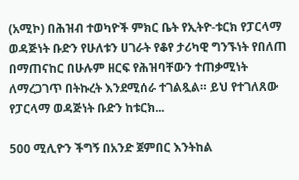(አሚኮ) በሕዝብ ተወካዮች ምክር ቤት የኢትዮ-ቱርክ የፓርላማ ወዳጅነት ቡድን የሁለቱን ሀገራት የቆየ ታሪካዊ ግንኙነት የበለጠ በማጠናከር በሁሉም ዘርፍ የሕዝባቸውን ተጠቃሚነት ለማረጋገጥ በትኩረት እንደሚሰራ ተገልጿል። ይህ የተገለጸው የፓርላማ ወዳጅነት ቡድን ከቱርክ...

500 ሚሊዮን ችግኝ በአንድ ጀምበር እንትከል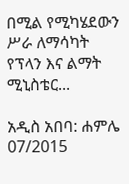በሚል የሚካሄደውን ሥራ ለማሳካት የፕላን እና ልማት ሚኒስቴር...

አዲስ አበባ: ሐምሌ 07/2015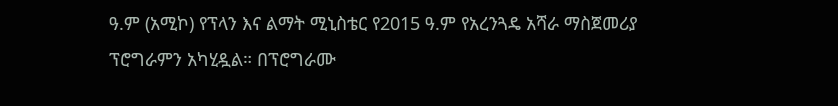ዓ.ም (አሚኮ) የፕላን እና ልማት ሚኒስቴር የ2015 ዓ.ም የአረንጓዴ አሻራ ማስጀመሪያ ፕሮግራምን አካሂዷል። በፕሮግራሙ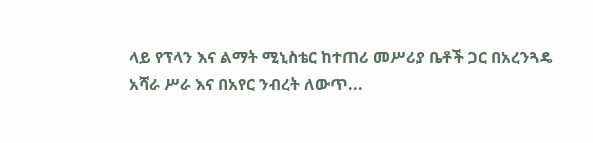ላይ የፕላን እና ልማት ሚኒስቴር ከተጠሪ መሥሪያ ቤቶች ጋር በአረንጓዴ አሻራ ሥራ እና በአየር ንብረት ለውጥ...